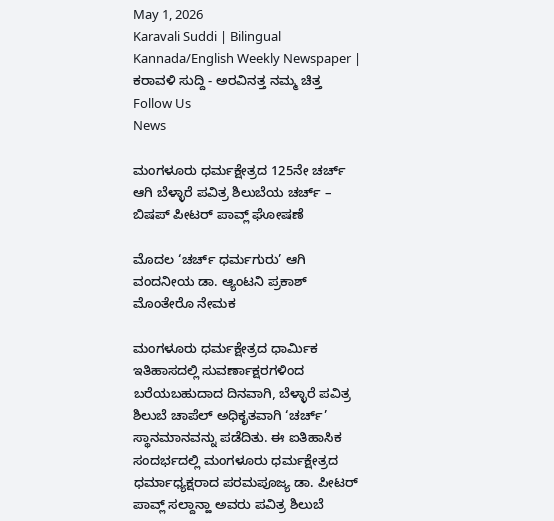May 1, 2026
Karavali Suddi | Bilingual Kannada/English Weekly Newspaper | ಕರಾವಳಿ ಸುದ್ದಿ - ಅರವಿನತ್ತ ನಮ್ಮ ಚಿತ್ತ
Follow Us
News

ಮಂಗಳೂರು ಧರ್ಮಕ್ಷೇತ್ರದ 125ನೇ ಚರ್ಚ್ ಆಗಿ ಬೆಳ್ಳಾರೆ ಪವಿತ್ರ ಶಿಲುಬೆಯ ಚರ್ಚ್ – ಬಿಷಪ್ ಪೀಟರ್ ಪಾವ್ಲ್ ಘೋಷಣೆ

ಮೊದಲ ‘ಚರ್ಚ್ ಧರ್ಮಗುರು’ ಆಗಿ ವಂದನೀಯ ಡಾ. ಆ್ಯಂಟನಿ ಪ್ರಕಾಶ್ ಮೊಂತೇರೊ ನೇಮಕ

ಮಂಗಳೂರು ಧರ್ಮಕ್ಷೇತ್ರದ ಧಾರ್ಮಿಕ ಇತಿಹಾಸದಲ್ಲಿ ಸುವರ್ಣಾಕ್ಷರಗಳಿಂದ ಬರೆಯಬಹುದಾದ ದಿನವಾಗಿ, ಬೆಳ್ಳಾರೆ ಪವಿತ್ರ ಶಿಲುಬೆ ಚಾಪೆಲ್‌ ಅಧಿಕೃತವಾಗಿ ‘ಚರ್ಚ್’ ಸ್ಥಾನಮಾನವನ್ನು ಪಡೆದಿತು. ಈ ಐತಿಹಾಸಿಕ ಸಂದರ್ಭದಲ್ಲಿ ಮಂಗಳೂರು ಧರ್ಮಕ್ಷೇತ್ರದ ಧರ್ಮಾಧ್ಯಕ್ಷರಾದ ಪರಮಪೂಜ್ಯ ಡಾ. ಪೀಟರ್ ಪಾವ್ಲ್ ಸಲ್ದಾನ್ಹಾ ಅವರು ಪವಿತ್ರ ಶಿಲುಬೆ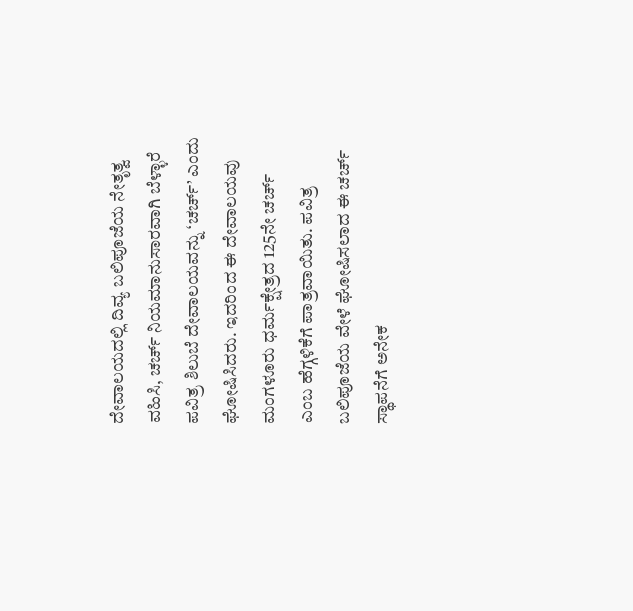ದೇವಾಲಯದಲ್ಲಿ ದಿವ್ಯ ಬಲಿಪೂಜೆಯ ನೇತೃತ್ವ ವಹಿಸಿ, ಚರ್ಚ್ ನಿಯಮಾನುಸಾರವಾಗಿ ಬೆಳ್ಳಾರೆ ಪವಿತ್ರ ಶಿಲುಬೆ ದೇವಾಲಯವನ್ನು ‘ಚರ್ಚ್’ ಎಂದು ಘೋಷಿಸಿದರು. ಇದರಿಂದ ಈ ದೇವಾಲಯವು ಮಂಗಳೂರು ಧರ್ಮಕ್ಷೇತ್ರದ 125ನೇ ಚರ್ಚ್ ಎಂಬ ಹೆಗ್ಗಳಿಕೆಗೆ ಪಾತ್ರವಾಯಿತು. ಪವಿತ್ರ ಬಲಿಪೂಜೆಯ ವೇಳೆ ಘೋಷಿಸಲಾದ ಈ ಚರ್ಚ್ ಸ್ಥಾಪನೆಗೆ ಅನೇಕ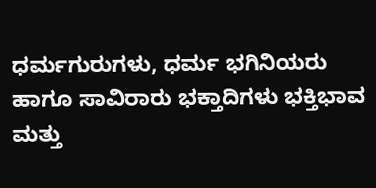ಧರ್ಮಗುರುಗಳು, ಧರ್ಮ ಭಗಿನಿಯರು ಹಾಗೂ ಸಾವಿರಾರು ಭಕ್ತಾದಿಗಳು ಭಕ್ತಿಭಾವ ಮತ್ತು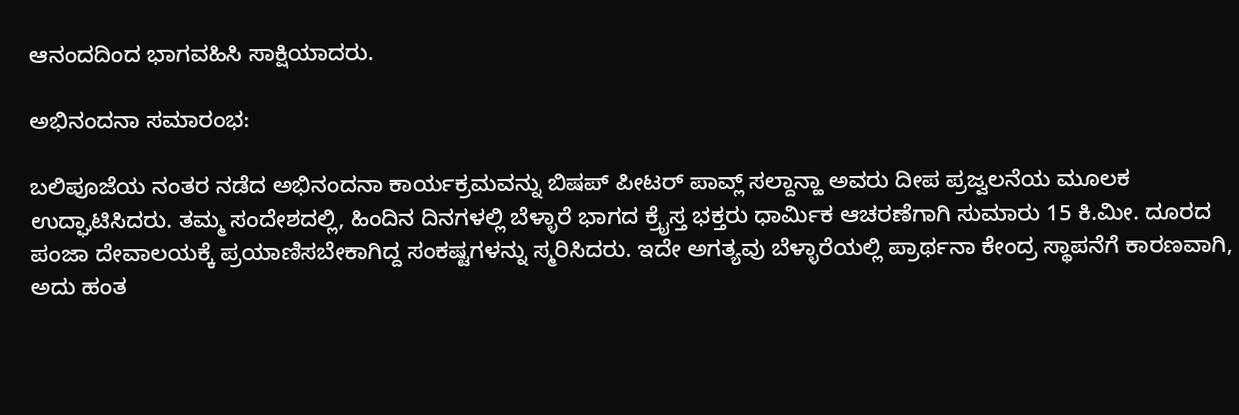ಆನಂದದಿಂದ ಭಾಗವಹಿಸಿ ಸಾಕ್ಷಿಯಾದರು.

ಅಭಿನಂದನಾ ಸಮಾರಂಭ:

ಬಲಿಪೂಜೆಯ ನಂತರ ನಡೆದ ಅಭಿನಂದನಾ ಕಾರ್ಯಕ್ರಮವನ್ನು ಬಿಷಪ್ ಪೀಟರ್ ಪಾವ್ಲ್ ಸಲ್ದಾನ್ಹಾ ಅವರು ದೀಪ ಪ್ರಜ್ವಲನೆಯ ಮೂಲಕ ಉದ್ಘಾಟಿಸಿದರು. ತಮ್ಮ ಸಂದೇಶದಲ್ಲಿ, ಹಿಂದಿನ ದಿನಗಳಲ್ಲಿ ಬೆಳ್ಳಾರೆ ಭಾಗದ ಕ್ರೈಸ್ತ ಭಕ್ತರು ಧಾರ್ಮಿಕ ಆಚರಣೆಗಾಗಿ ಸುಮಾರು 15 ಕಿ.ಮೀ. ದೂರದ ಪಂಜಾ ದೇವಾಲಯಕ್ಕೆ ಪ್ರಯಾಣಿಸಬೇಕಾಗಿದ್ದ ಸಂಕಷ್ಟಗಳನ್ನು ಸ್ಮರಿಸಿದರು. ಇದೇ ಅಗತ್ಯವು ಬೆಳ್ಳಾರೆಯಲ್ಲಿ ಪ್ರಾರ್ಥನಾ ಕೇಂದ್ರ ಸ್ಥಾಪನೆಗೆ ಕಾರಣವಾಗಿ, ಅದು ಹಂತ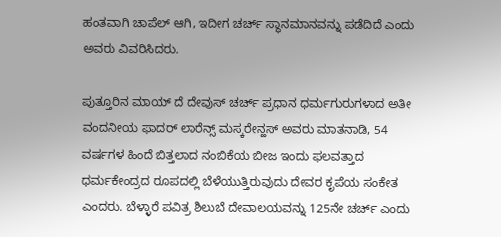ಹಂತವಾಗಿ ಚಾಪೆಲ್ ಆಗಿ, ಇದೀಗ ಚರ್ಚ್ ಸ್ಥಾನಮಾನವನ್ನು ಪಡೆದಿದೆ ಎಂದು ಅವರು ವಿವರಿಸಿದರು.

ಪುತ್ತೂರಿನ ಮಾಯ್ ದೆ ದೇವುಸ್ ಚರ್ಚ್ ಪ್ರಧಾನ ಧರ್ಮಗುರುಗಳಾದ ಅತೀ ವಂದನೀಯ ಫಾದರ್ ಲಾರೆನ್ಸ್ ಮಸ್ಕರೇನ್ಹಸ್ ಅವರು ಮಾತನಾಡಿ, 54 ವರ್ಷಗಳ ಹಿಂದೆ ಬಿತ್ತಲಾದ ನಂಬಿಕೆಯ ಬೀಜ ಇಂದು ಫಲವತ್ತಾದ ಧರ್ಮಕೇಂದ್ರದ ರೂಪದಲ್ಲಿ ಬೆಳೆಯುತ್ತಿರುವುದು ದೇವರ ಕೃಪೆಯ ಸಂಕೇತ ಎಂದರು. ಬೆಳ್ಳಾರೆ ಪವಿತ್ರ ಶಿಲುಬೆ ದೇವಾಲಯವನ್ನು 125ನೇ ಚರ್ಚ್ ಎಂದು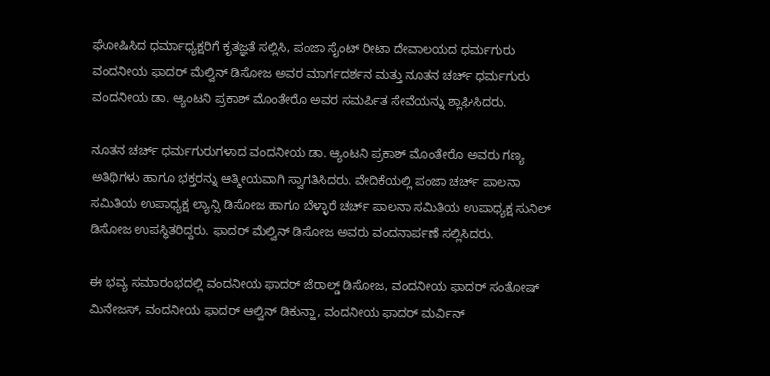ಘೋಷಿಸಿದ ಧರ್ಮಾಧ್ಯಕ್ಷರಿಗೆ ಕೃತಜ್ಞತೆ ಸಲ್ಲಿಸಿ, ಪಂಜಾ ಸೈಂಟ್ ರೀಟಾ ದೇವಾಲಯದ ಧರ್ಮಗುರು ವಂದನೀಯ ಫಾದರ್ ಮೆಲ್ವಿನ್ ಡಿಸೋಜ ಅವರ ಮಾರ್ಗದರ್ಶನ ಮತ್ತು ನೂತನ ಚರ್ಚ್ ಧರ್ಮಗುರು ವಂದನೀಯ ಡಾ. ಆ್ಯಂಟನಿ ಪ್ರಕಾಶ್ ಮೊಂತೇರೊ ಅವರ ಸಮರ್ಪಿತ ಸೇವೆಯನ್ನು ಶ್ಲಾಘಿಸಿದರು.

ನೂತನ ಚರ್ಚ್ ಧರ್ಮಗುರುಗಳಾದ ವಂದನೀಯ ಡಾ. ಆ್ಯಂಟನಿ ಪ್ರಕಾಶ್ ಮೊಂತೇರೊ ಅವರು ಗಣ್ಯ ಅತಿಥಿಗಳು ಹಾಗೂ ಭಕ್ತರನ್ನು ಆತ್ಮೀಯವಾಗಿ ಸ್ವಾಗತಿಸಿದರು. ವೇದಿಕೆಯಲ್ಲಿ ಪಂಜಾ ಚರ್ಚ್ ಪಾಲನಾ ಸಮಿತಿಯ ಉಪಾಧ್ಯಕ್ಷ ಲ್ಯಾನ್ಸಿ ಡಿಸೋಜ ಹಾಗೂ ಬೆಳ್ಳಾರೆ ಚರ್ಚ್ ಪಾಲನಾ ಸಮಿತಿಯ ಉಪಾಧ್ಯಕ್ಷ ಸುನಿಲ್ ಡಿಸೋಜ ಉಪಸ್ಥಿತರಿದ್ದರು. ಫಾದರ್ ಮೆಲ್ವಿನ್ ಡಿಸೋಜ ಅವರು ವಂದನಾರ್ಪಣೆ ಸಲ್ಲಿಸಿದರು.

ಈ ಭವ್ಯ ಸಮಾರಂಭದಲ್ಲಿ ವಂದನೀಯ ಫಾದರ್ ಜೆರಾಲ್ಡ್ ಡಿಸೋಜ, ವಂದನೀಯ ಫಾದರ್ ಸಂತೋಷ್ ಮಿನೇಜಸ್, ವಂದನೀಯ ಫಾದರ್ ಆಲ್ವಿನ್ ಡಿಕುನ್ಹಾ, ವಂದನೀಯ ಫಾದರ್ ಮರ್ವಿನ್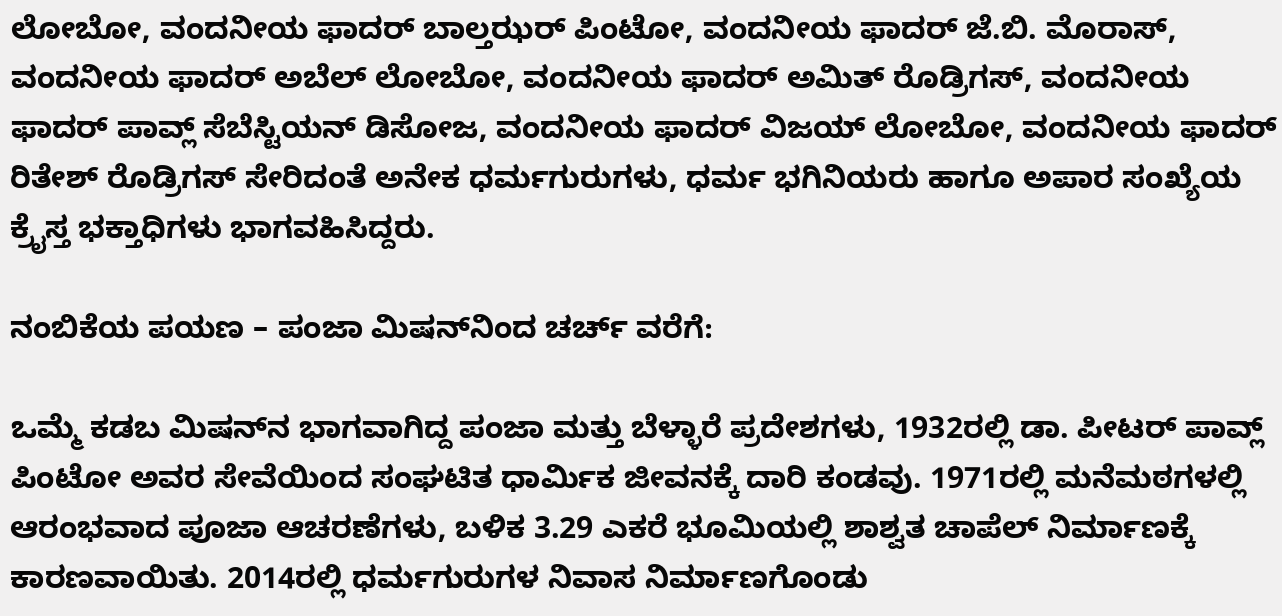ಲೋಬೋ, ವಂದನೀಯ ಫಾದರ್ ಬಾಲ್ತಝರ್ ಪಿಂಟೋ, ವಂದನೀಯ ಫಾದರ್ ಜೆ.ಬಿ. ಮೊರಾಸ್, ವಂದನೀಯ ಫಾದರ್ ಅಬೆಲ್ ಲೋಬೋ, ವಂದನೀಯ ಫಾದರ್ ಅಮಿತ್ ರೊಡ್ರಿಗಸ್, ವಂದನೀಯ ಫಾದರ್ ಪಾವ್ಲ್ ಸೆಬೆಸ್ಟಿಯನ್ ಡಿಸೋಜ, ವಂದನೀಯ ಫಾದರ್ ವಿಜಯ್ ಲೋಬೋ, ವಂದನೀಯ ಫಾದರ್ ರಿತೇಶ್ ರೊಡ್ರಿಗಸ್ ಸೇರಿದಂತೆ ಅನೇಕ ಧರ್ಮಗುರುಗಳು, ಧರ್ಮ ಭಗಿನಿಯರು ಹಾಗೂ ಅಪಾರ ಸಂಖ್ಯೆಯ ಕ್ರೈಸ್ತ ಭಕ್ತಾಧಿಗಳು ಭಾಗವಹಿಸಿದ್ದರು.

ನಂಬಿಕೆಯ ಪಯಣ – ಪಂಜಾ ಮಿಷನ್‌ನಿಂದ ಚರ್ಚ್ ವರೆಗೆ:

ಒಮ್ಮೆ ಕಡಬ ಮಿಷನ್‌ನ ಭಾಗವಾಗಿದ್ದ ಪಂಜಾ ಮತ್ತು ಬೆಳ್ಳಾರೆ ಪ್ರದೇಶಗಳು, 1932ರಲ್ಲಿ ಡಾ. ಪೀಟರ್ ಪಾವ್ಲ್ ಪಿಂಟೋ ಅವರ ಸೇವೆಯಿಂದ ಸಂಘಟಿತ ಧಾರ್ಮಿಕ ಜೀವನಕ್ಕೆ ದಾರಿ ಕಂಡವು. 1971ರಲ್ಲಿ ಮನೆಮಠಗಳಲ್ಲಿ ಆರಂಭವಾದ ಪೂಜಾ ಆಚರಣೆಗಳು, ಬಳಿಕ 3.29 ಎಕರೆ ಭೂಮಿಯಲ್ಲಿ ಶಾಶ್ವತ ಚಾಪೆಲ್ ನಿರ್ಮಾಣಕ್ಕೆ ಕಾರಣವಾಯಿತು. 2014ರಲ್ಲಿ ಧರ್ಮಗುರುಗಳ ನಿವಾಸ ನಿರ್ಮಾಣಗೊಂಡು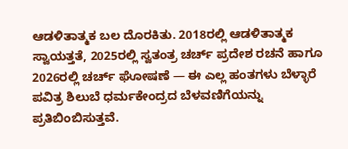ಆಡಳಿತಾತ್ಮಕ ಬಲ ದೊರಕಿತು. 2018ರಲ್ಲಿ ಆಡಳಿತಾತ್ಮಕ ಸ್ವಾಯತ್ತತೆ, 2025ರಲ್ಲಿ ಸ್ವತಂತ್ರ ಚರ್ಚ್ ಪ್ರದೇಶ ರಚನೆ ಹಾಗೂ 2026ರಲ್ಲಿ ಚರ್ಚ್ ಘೋಷಣೆ — ಈ ಎಲ್ಲ ಹಂತಗಳು ಬೆಳ್ಳಾರೆ ಪವಿತ್ರ ಶಿಲುಬೆ ಧರ್ಮಕೇಂದ್ರದ ಬೆಳವಣಿಗೆಯನ್ನು ಪ್ರತಿಬಿಂಬಿಸುತ್ತವೆ.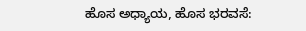ಹೊಸ ಅಧ್ಯಾಯ, ಹೊಸ ಭರವಸೆ: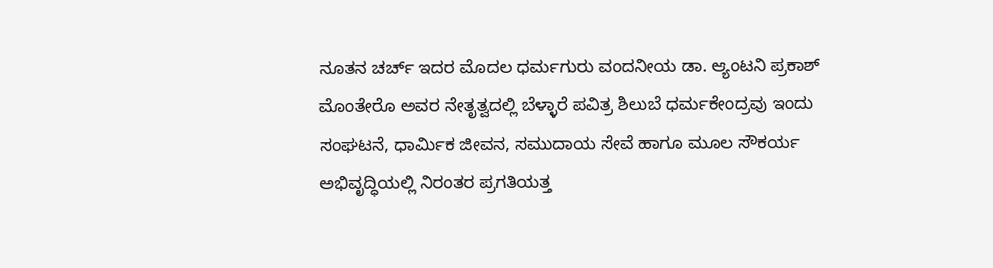ನೂತನ ಚರ್ಚ್ ಇದರ ಮೊದಲ ಧರ್ಮಗುರು ವಂದನೀಯ ಡಾ. ಆ್ಯಂಟನಿ ಪ್ರಕಾಶ್ ಮೊಂತೇರೊ ಅವರ ನೇತೃತ್ವದಲ್ಲಿ ಬೆಳ್ಳಾರೆ ಪವಿತ್ರ ಶಿಲುಬೆ ಧರ್ಮಕೇಂದ್ರವು ಇಂದು ಸಂಘಟನೆ, ಧಾರ್ಮಿಕ ಜೀವನ, ಸಮುದಾಯ ಸೇವೆ ಹಾಗೂ ಮೂಲ ಸೌಕರ್ಯ ಅಭಿವೃದ್ಧಿಯಲ್ಲಿ ನಿರಂತರ ಪ್ರಗತಿಯತ್ತ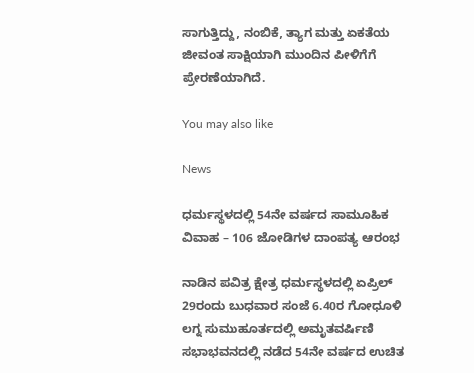ಸಾಗುತ್ತಿದ್ದು, ನಂಬಿಕೆ, ತ್ಯಾಗ ಮತ್ತು ಏಕತೆಯ ಜೀವಂತ ಸಾಕ್ಷಿಯಾಗಿ ಮುಂದಿನ ಪೀಳಿಗೆಗೆ ಪ್ರೇರಣೆಯಾಗಿದೆ.

You may also like

News

ಧರ್ಮಸ್ಥಳದಲ್ಲಿ 54ನೇ ವರ್ಷದ ಸಾಮೂಹಿಕ ವಿವಾಹ – 106 ಜೋಡಿಗಳ ದಾಂಪತ್ಯ ಆರಂಭ

ನಾಡಿನ ಪವಿತ್ರ ಕ್ಷೇತ್ರ ಧರ್ಮಸ್ಥಳದಲ್ಲಿ ಏಪ್ರಿಲ್ 29ರಂದು ಬುಧವಾರ ಸಂಜೆ 6.40ರ ಗೋಧೂಳಿ ಲಗ್ನ ಸುಮುಹೂರ್ತದಲ್ಲಿ ಅಮೃತವರ್ಷಿಣಿ ಸಭಾಭವನದಲ್ಲಿ ನಡೆದ 54ನೇ ವರ್ಷದ ಉಚಿತ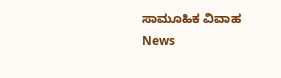ಸಾಮೂಹಿಕ ವಿವಾಹ
News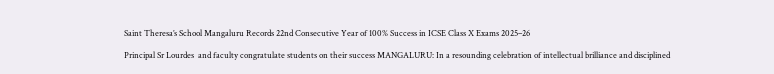Saint Theresa’s School Mangaluru Records 22nd Consecutive Year of 100% Success in ICSE Class X Exams 2025–26

Principal Sr Lourdes  and faculty congratulate students on their success MANGALURU: In a resounding celebration of intellectual brilliance and disciplined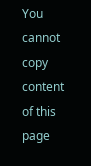You cannot copy content of this page